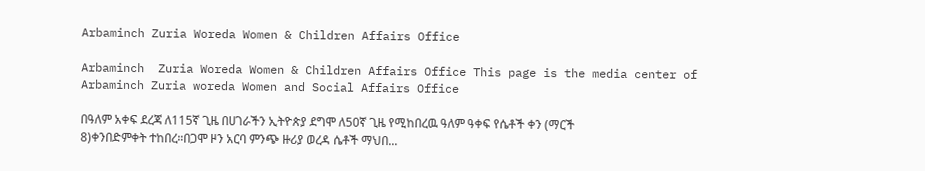Arbaminch Zuria Woreda Women & Children Affairs Office

Arbaminch  Zuria Woreda Women & Children Affairs Office This page is the media center of Arbaminch Zuria woreda Women and Social Affairs Office

በዓለም አቀፍ ደረጃ ለ115ኛ ጊዜ በሀገራችን ኢትዮጵያ ደግሞ ለ50ኛ ጊዜ የሚከበረዉ ዓለም ዓቀፍ የሴቶች ቀን (ማርች 8)ቀንበድምቀት ተከበረ።በጋሞ ዞን አርባ ምንጭ ዙሪያ ወረዳ ሴቶች ማህበ...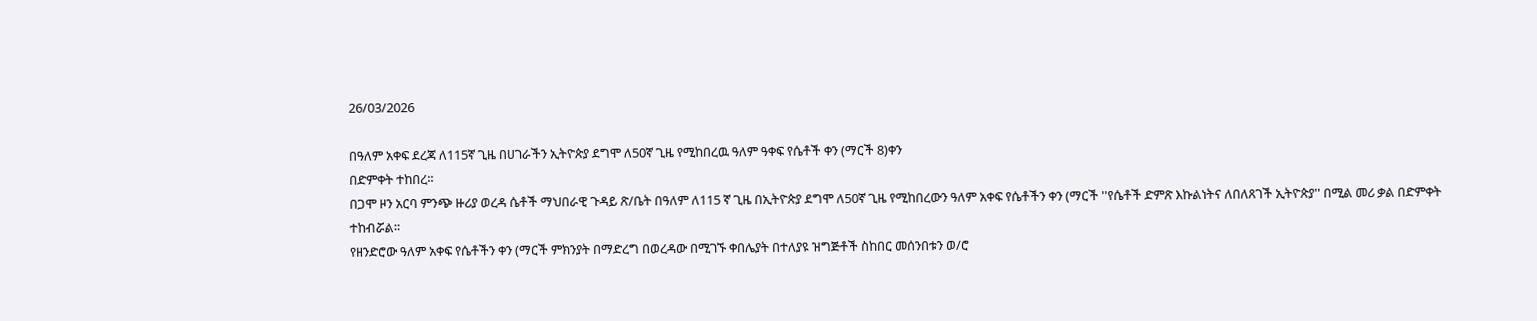26/03/2026

በዓለም አቀፍ ደረጃ ለ115ኛ ጊዜ በሀገራችን ኢትዮጵያ ደግሞ ለ50ኛ ጊዜ የሚከበረዉ ዓለም ዓቀፍ የሴቶች ቀን (ማርች 8)ቀን
በድምቀት ተከበረ።
በጋሞ ዞን አርባ ምንጭ ዙሪያ ወረዳ ሴቶች ማህበራዊ ጉዳይ ጽ/ቤት በዓለም ለ115 ኛ ጊዜ በኢትዮጵያ ደግሞ ለ50ኛ ጊዜ የሚከበረውን ዓለም አቀፍ የሴቶችን ቀን (ማርች ''የሴቶች ድምጽ እኩልነትና ለበለጸገች ኢትዮጵያ'' በሚል መሪ ቃል በድምቀት ተከብሯል።
የዘንድሮው ዓለም አቀፍ የሴቶችን ቀን (ማርች ምክንያት በማድረግ በወረዳው በሚገኙ ቀበሌያት በተለያዩ ዝግጅቶች ስከበር መሰንበቱን ወ/ሮ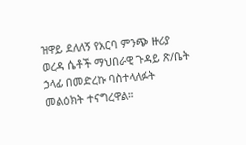ዝዋይ ደለለኝ የአርባ ምንጭ ዙሪያ ወረዳ ሴቶች ማህበራዊ ጉዳይ ጽ/ቤት ኃላፊ በመድረኩ ባስተላለፉት መልዕክት ተናግረዋል።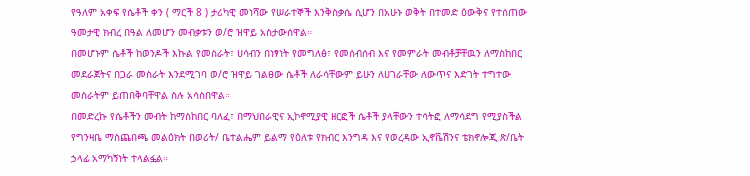የዓለም አቀፍ የሴቶች ቀን ( ማርች 8 ) ታሪካዊ መነሻው የሠራተኞች እንቅስቃሴ ሲሆን በአሁኑ ወቅት በተመድ ዕውቅና የተሰጠው ዓመታዊ ክብረ በዓል ለመሆን መብቃቱን ወ/ሮ ዝዋይ አስታውሰዋል።
በመሆኑም ሴቶች ከወንዶች እኩል የመስራት፣ ሀሳብን በነፃነት የመግለፅ፣ የመሰብሰብ እና የመምራት መብቶቻቸዉን ለማስከበር መደራጀትና በጋራ መስራት እንደሚገባ ወ/ሮ ዝዋይ ገልፀው ሴቶች ለራሳቸውም ይሁን ለሀገራቸው ለውጥና እድገት ተግተው መስራትም ይጠበቅባቸዋል ስሉ አሳስበዋል።
በመድረኩ የሴቶችን መብት ከማስከበር ባለፈ፣ በማህበራዊና ኢኮኖሚያዊ ዘርፎች ሴቶች ያላቸውን ተሳትፎ ለማሳደግ የሚያስችል የግንዛቤ ማስጨበጫ መልዕክት በወሪት/ ቤተልሔም ይልማ የዕለቱ የክብር እንግዳ እና የወረዳው ኢኖቬሽንና ቴክኖሎጂ ጽ/ቤት ኃላፊ አማካኝነት ተላልፏል።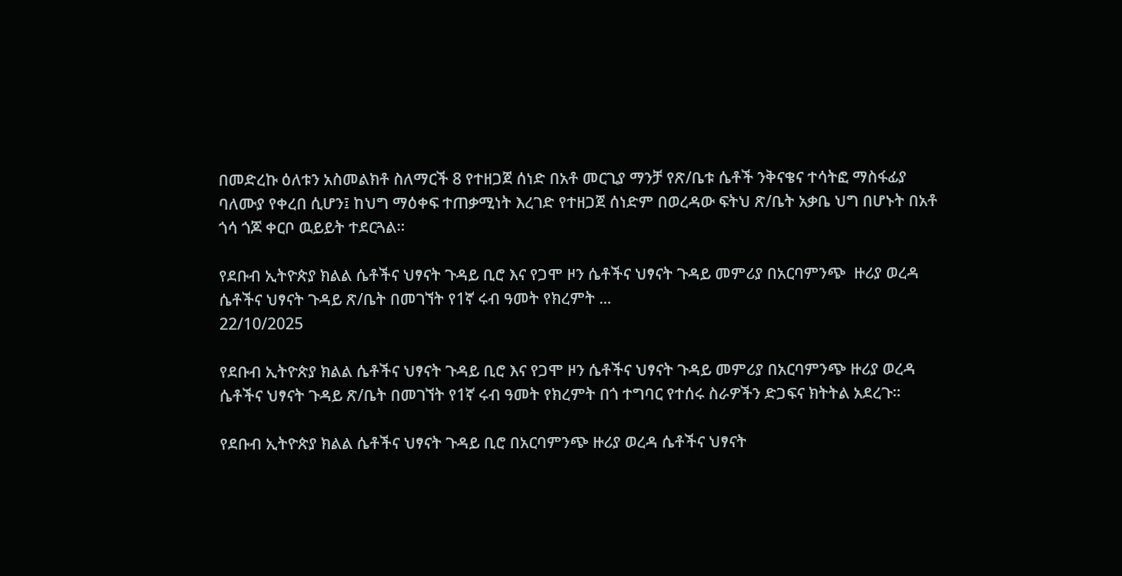በመድረኩ ዕለቱን አስመልክቶ ስለማርች 8 የተዘጋጀ ሰነድ በአቶ መርጊያ ማንቻ የጽ/ቤቱ ሴቶች ንቅናቄና ተሳትፎ ማስፋፊያ ባለሙያ የቀረበ ሲሆን፤ ከህግ ማዕቀፍ ተጠቃሚነት እረገድ የተዘጋጀ ሰነድም በወረዳው ፍትህ ጽ/ቤት አቃቤ ህግ በሆኑት በአቶ ጎሳ ጎጆ ቀርቦ ዉይይት ተደርጓል።

የደቡብ ኢትዮጵያ ክልል ሴቶችና ህፃናት ጉዳይ ቢሮ እና የጋሞ ዞን ሴቶችና ህፃናት ጉዳይ መምሪያ በአርባምንጭ  ዙሪያ ወረዳ ሴቶችና ህፃናት ጉዳይ ጽ/ቤት በመገኘት የ1ኛ ሩብ ዓመት የክረምት ...
22/10/2025

የደቡብ ኢትዮጵያ ክልል ሴቶችና ህፃናት ጉዳይ ቢሮ እና የጋሞ ዞን ሴቶችና ህፃናት ጉዳይ መምሪያ በአርባምንጭ ዙሪያ ወረዳ ሴቶችና ህፃናት ጉዳይ ጽ/ቤት በመገኘት የ1ኛ ሩብ ዓመት የክረምት በጎ ተግባር የተሰሩ ስራዎችን ድጋፍና ክትትል አደረጉ።

የደቡብ ኢትዮጵያ ክልል ሴቶችና ህፃናት ጉዳይ ቢሮ በአርባምንጭ ዙሪያ ወረዳ ሴቶችና ህፃናት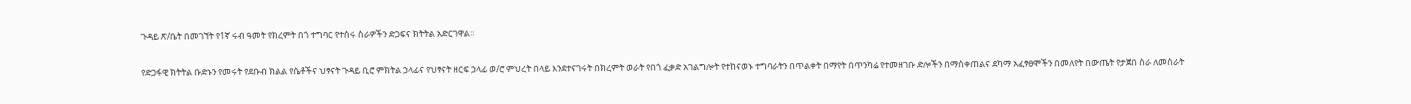ጉዳይ ጽ/ቤት በመገኘት የ1ኛ ሩብ ዓመት የክረምት በጎ ተግባር የተሰሩ ስራዎችን ድጋፍና ክትትል አድርገዋል።

የድጋፋዊ ክትትል ቡድኑን የመሩት የደቡብ ክልል የሴቶችና ህፃናት ጉዳይ ቢሮ ምክትል ኃላፊና የህፃናት ዘርፍ ኃላፊ ወ/ሮ ምህረት በላይ እንደተናገሩት በክረምት ወራት የበጎ ፈቃድ አገልግሎት የተከናወኑ ተግባራትን በጥልቀት በማየት በጥንካሬ የተመዘገቡ ድሎችን በማስቀጠልና ደካማ አፈፃፀሞችን በመለየት በውጤት የታጀበ ስራ ለመስራት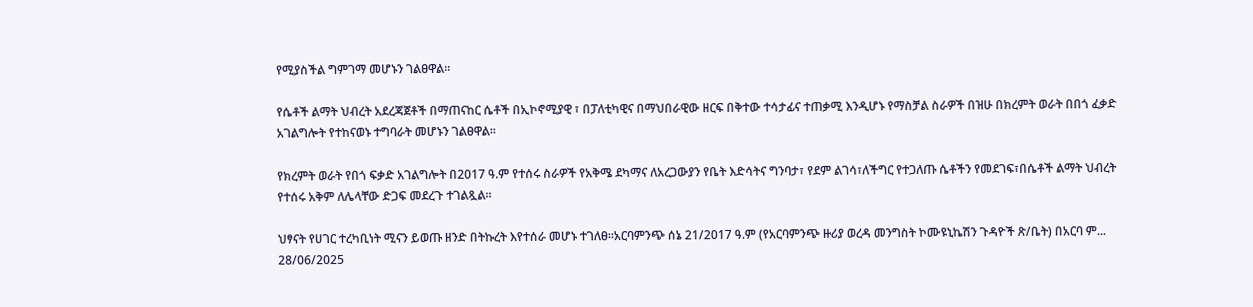የሚያስችል ግምገማ መሆኑን ገልፀዋል።

የሴቶች ልማት ህብረት አደረጃጀቶች በማጠናከር ሴቶች በኢኮኖሚያዊ ፣ በፓለቲካዊና በማህበራዊው ዘርፍ በቅተው ተሳታፊና ተጠቃሚ እንዲሆኑ የማስቻል ስራዎች በዝሁ በክረምት ወራት በበጎ ፈቃድ አገልግሎት የተከናወኑ ተግባራት መሆኑን ገልፀዋል።

የክረምት ወራት የበጎ ፍቃድ አገልግሎት በ2017 ዓ.ም የተሰሩ ስራዎች የአቅሜ ደካማና ለአረጋውያን የቤት እድሳትና ግንባታ፣ የደም ልገሳ፣ለችግር የተጋለጡ ሴቶችን የመደገፍ፣በሴቶች ልማት ህብረት የተሰሩ አቅም ለሌላቸው ድጋፍ መደረጉ ተገልጿል።

ህፃናት የሀገር ተረካቢነት ሚናን ይወጡ ዘንድ በትኩረት እየተሰራ መሆኑ ተገለፀ።አርባምንጭ ሰኔ 21/2017 ዓ.ም (የአርባምንጭ ዙሪያ ወረዳ መንግስት ኮሙዩኒኬሽን ጉዳዮች ጽ/ቤት) በአርባ ም...
28/06/2025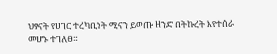ህፃናት የሀገር ተረካቢነት ሚናን ይወጡ ዘንድ በትኩረት እየተሰራ መሆኑ ተገለፀ።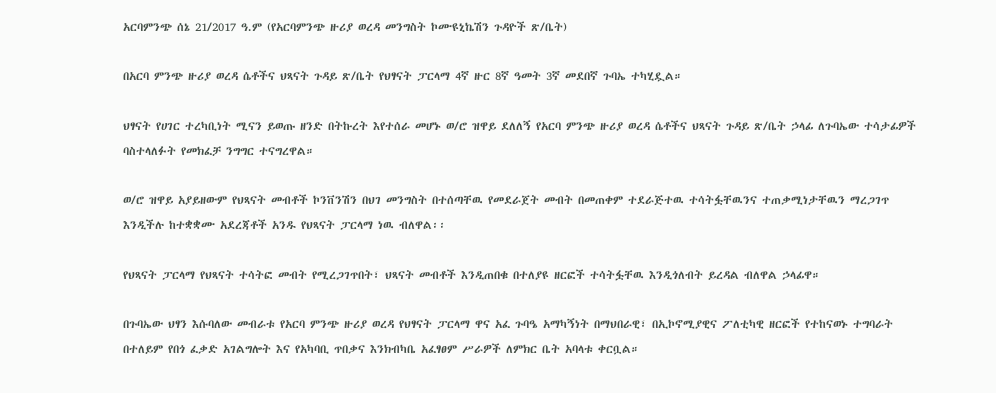አርባምንጭ ሰኔ 21/2017 ዓ.ም (የአርባምንጭ ዙሪያ ወረዳ መንግስት ኮሙዩኒኬሽን ጉዳዮች ጽ/ቤት)

በአርባ ምንጭ ዙሪያ ወረዳ ሴቶችና ህጻናት ጉዳይ ጽ/ቤት የህፃናት ፓርላማ 4ኛ ዙር 8ኛ ዓመት 3ኛ መደበኛ ጉባኤ ተካሂዷል።

ህፃናት የሀገር ተረካቢነት ሚናን ይወጡ ዘንድ በትኩረት እየተሰራ መሆኑ ወ/ሮ ዝዋይ ደለለኝ የአርባ ምንጭ ዙሪያ ወረዳ ሴቶችና ህጻናት ጉዳይ ጽ/ቤት ኃላፊ ለጉባኤው ተሳታፊዎች ባስተላለፉት የመክፈቻ ንግግር ተናግረዋል።

ወ/ሮ ዝዋይ አያይዘውም የህጻናት መብቶች ኮንቨንሽን በህገ መንግስት በተሰጣቸዉ የመደራጀት መብት በመጠቀም ተደራጅተዉ ተሳትፏቸዉንና ተጠቃሚነታቸዉን ማረጋገጥ እንዲችሉ ከተቋቋሙ አደረጃቶች አንዱ የህጻናት ፓርላማ ነዉ ብለዋል፡፡

የህጻናት ፓርላማ የህጻናት ተሳትፎ መብት የሚረጋገጥበት፣ ህጻናት መብቶች እንዲጠበቁ በተለያዩ ዘርፎች ተሳትፏቸዉ እንዲጎለብት ይረዳል ብለዋል ኃላፊዋ።

በጉባኤው ህፃን እሱባለው መብራቱ የአርባ ምንጭ ዙሪያ ወረዳ የህፃናት ፓርላማ ዋና አፈ ጉባዔ አማካኝነት በማህበራዊ፣ በኢኮኖሚያዊና ፖለቲካዊ ዘርፎች የተከናወኑ ተግባራት በተለይም የበጎ ፈቃድ አገልግሎት እና የአካባቢ ጥበቃና እንክብካቤ አፈፃፀም ሥራዎች ለምክር ቤት አባላቱ ቀርቧል።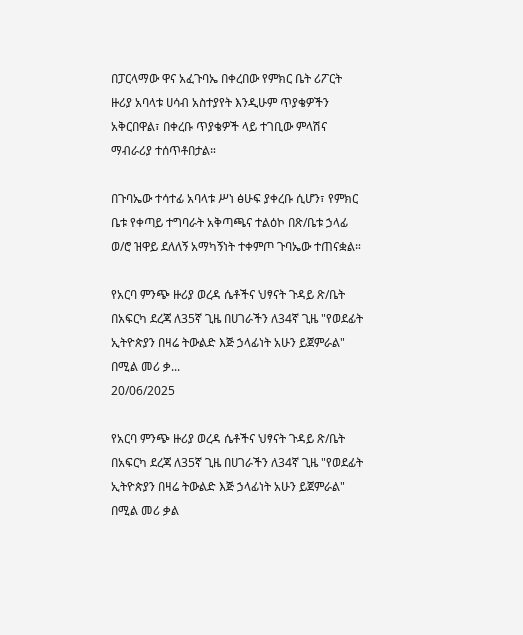በፓርላማው ዋና አፈጉባኤ በቀረበው የምክር ቤት ሪፖርት ዙሪያ አባላቱ ሀሳብ አስተያየት እንዲሁም ጥያቄዎችን አቅርበዋል፣ በቀረቡ ጥያቄዎች ላይ ተገቢው ምላሽና ማብራሪያ ተሰጥቶበታል።

በጉባኤው ተሳተፊ አባላቱ ሥነ ፅሁፍ ያቀረቡ ሲሆን፣ የምክር ቤቱ የቀጣይ ተግባራት አቅጣጫና ተልዕኮ በጽ/ቤቱ ኃላፊ ወ/ሮ ዝዋይ ደለለኝ አማካኝነት ተቀምጦ ጉባኤው ተጠናቋል።

የአርባ ምንጭ ዙሪያ ወረዳ ሴቶችና ህፃናት ጉዳይ ጽ/ቤት በአፍርካ ደረጃ ለ35ኛ ጊዜ በሀገራችን ለ34ኛ ጊዜ "የወደፊት ኢትዮጵያን በዛሬ ትውልድ እጅ ኃላፊነት አሁን ይጀምራል" በሚል መሪ ቃ...
20/06/2025

የአርባ ምንጭ ዙሪያ ወረዳ ሴቶችና ህፃናት ጉዳይ ጽ/ቤት በአፍርካ ደረጃ ለ35ኛ ጊዜ በሀገራችን ለ34ኛ ጊዜ "የወደፊት ኢትዮጵያን በዛሬ ትውልድ እጅ ኃላፊነት አሁን ይጀምራል" በሚል መሪ ቃል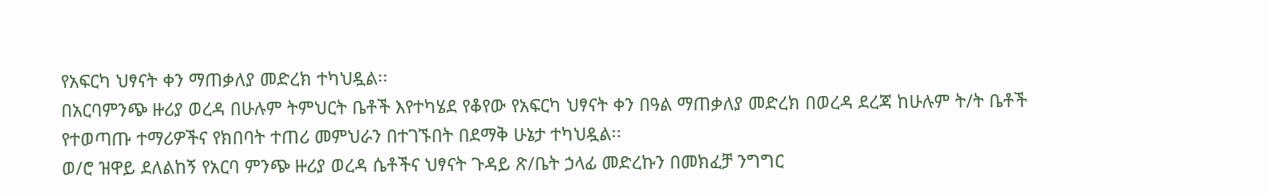የአፍርካ ህፃናት ቀን ማጠቃለያ መድረክ ተካህዷል፡፡
በአርባምንጭ ዙሪያ ወረዳ በሁሉም ትምህርት ቤቶች እየተካሄደ የቆየው የአፍርካ ህፃናት ቀን በዓል ማጠቃለያ መድረክ በወረዳ ደረጃ ከሁሉም ት/ት ቤቶች የተወጣጡ ተማሪዎችና የክበባት ተጠሪ መምህራን በተገኙበት በደማቅ ሁኔታ ተካህዷል፡፡
ወ/ሮ ዝዋይ ደለልከኝ የአርባ ምንጭ ዙሪያ ወረዳ ሴቶችና ህፃናት ጉዳይ ጽ/ቤት ኃላፊ መድረኩን በመክፈቻ ንግግር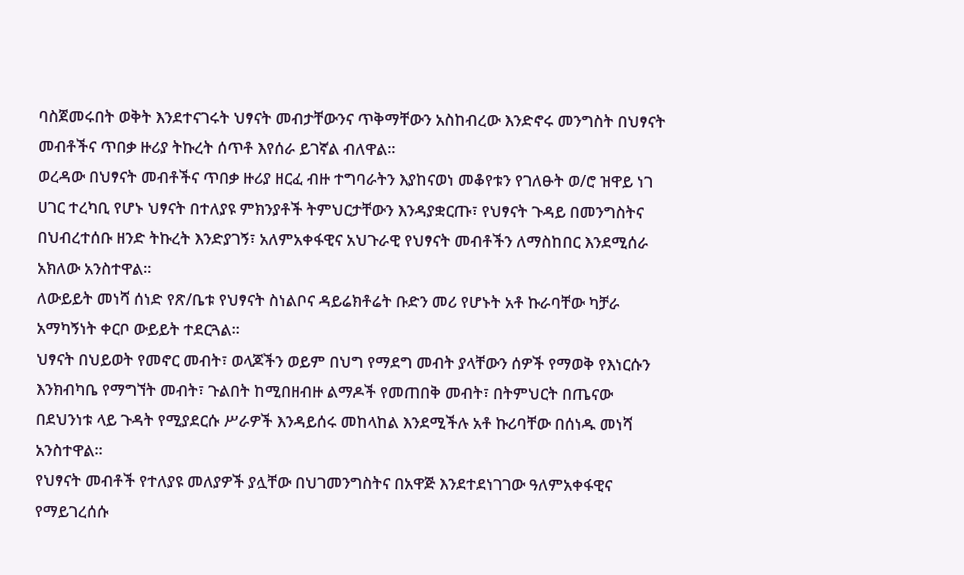ባስጀመሩበት ወቅት እንደተናገሩት ህፃናት መብታቸውንና ጥቅማቸውን አስከብረው እንድኖሩ መንግስት በህፃናት መብቶችና ጥበቃ ዙሪያ ትኩረት ሰጥቶ እየሰራ ይገኛል ብለዋል።
ወረዳው በህፃናት መብቶችና ጥበቃ ዙሪያ ዘርፈ ብዙ ተግባራትን እያከናወነ መቆየቱን የገለፁት ወ/ሮ ዝዋይ ነገ ሀገር ተረካቢ የሆኑ ህፃናት በተለያዩ ምክንያቶች ትምህርታቸውን እንዳያቋርጡ፣ የህፃናት ጉዳይ በመንግስትና በህብረተሰቡ ዘንድ ትኩረት እንድያገኝ፣ አለምአቀፋዊና አህጉራዊ የህፃናት መብቶችን ለማስከበር እንደሚሰራ አክለው አንስተዋል።
ለውይይት መነሻ ሰነድ የጽ/ቤቱ የህፃናት ስነልቦና ዳይሬክቶሬት ቡድን መሪ የሆኑት አቶ ኩራባቸው ካቻራ አማካኝነት ቀርቦ ውይይት ተደርጓል።
ህፃናት በህይወት የመኖር መብት፣ ወላጆችን ወይም በህግ የማደግ መብት ያላቸውን ሰዎች የማወቅ የእነርሱን እንክብካቤ የማግኘት መብት፣ ጉልበት ከሚበዘብዙ ልማዶች የመጠበቅ መብት፣ በትምህርት በጤናው በደህንነቱ ላይ ጉዳት የሚያደርሱ ሥራዎች እንዳይሰሩ መከላከል እንደሚችሉ አቶ ኩሪባቸው በሰነዱ መነሻ አንስተዋል።
የህፃናት መብቶች የተለያዩ መለያዎች ያሏቸው በህገመንግስትና በአዋጅ እንደተደነገገው ዓለምአቀፋዊና የማይገረሰሱ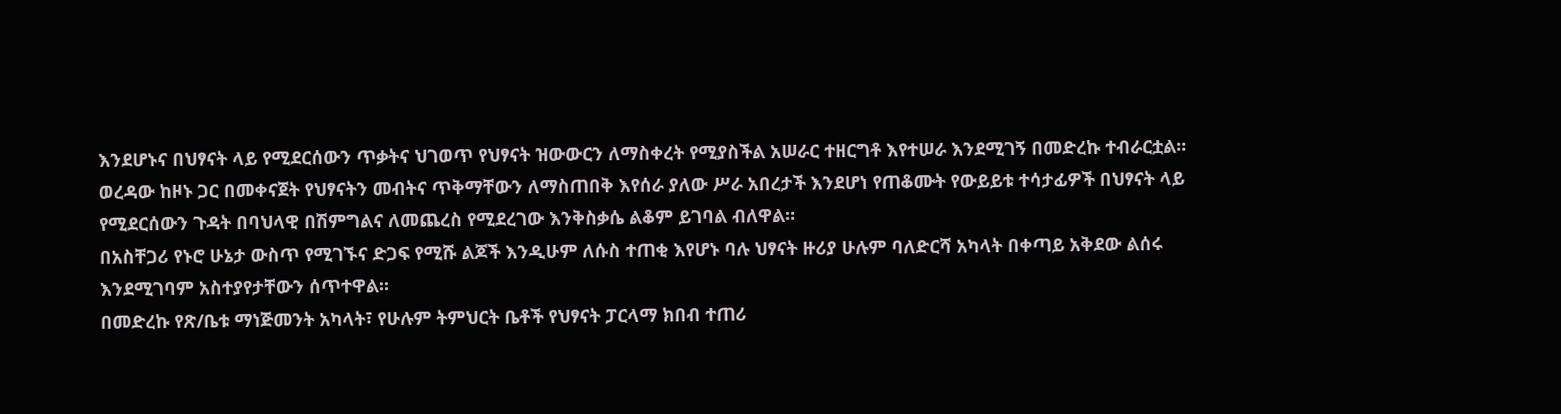እንደሆኑና በህፃናት ላይ የሚደርሰውን ጥቃትና ህገወጥ የህፃናት ዝውውርን ለማስቀረት የሚያስችል አሠራር ተዘርግቶ እየተሠራ እንደሚገኝ በመድረኩ ተብራርቷል።
ወረዳው ከዞኑ ጋር በመቀናጀት የህፃናትን መብትና ጥቅማቸውን ለማስጠበቅ እየሰራ ያለው ሥራ አበረታች እንደሆነ የጠቆሙት የውይይቱ ተሳታፊዎች በህፃናት ላይ የሚደርሰውን ጉዳት በባህላዊ በሽምግልና ለመጨረስ የሚደረገው እንቅስቃሴ ልቆም ይገባል ብለዋል።
በአስቸጋሪ የኑሮ ሁኔታ ውስጥ የሚገኙና ድጋፍ የሚሹ ልጆች እንዲሁም ለሱስ ተጠቂ እየሆኑ ባሉ ህፃናት ዙሪያ ሁሉም ባለድርሻ አካላት በቀጣይ አቅደው ልሰሩ እንደሚገባም አስተያየታቸውን ሰጥተዋል።
በመድረኩ የጽ/ቤቱ ማነጅመንት አካላት፣ የሁሉም ትምህርት ቤቶች የህፃናት ፓርላማ ክበብ ተጠሪ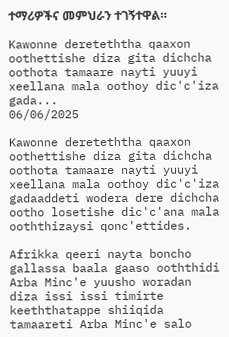ተማሪዎችና መምህራን ተገኝተዋል።

Kawonne dereteththa qaaxon oothettishe diza gita dichcha oothota tamaare nayti yuuyi xeellana mala oothoy dic'c'iza gada...
06/06/2025

Kawonne dereteththa qaaxon oothettishe diza gita dichcha oothota tamaare nayti yuuyi xeellana mala oothoy dic'c'iza gadaaddeti wodera dere dichcha ootho losetishe dic'c'ana mala ooththizaysi qonc'ettides.

Afrikka qeeri nayta boncho gallassa baala gaaso ooththidi Arba Minc'e yuusho woradan diza issi issi timirte keeththatappe shiiqida tamaareti Arba Minc'e salo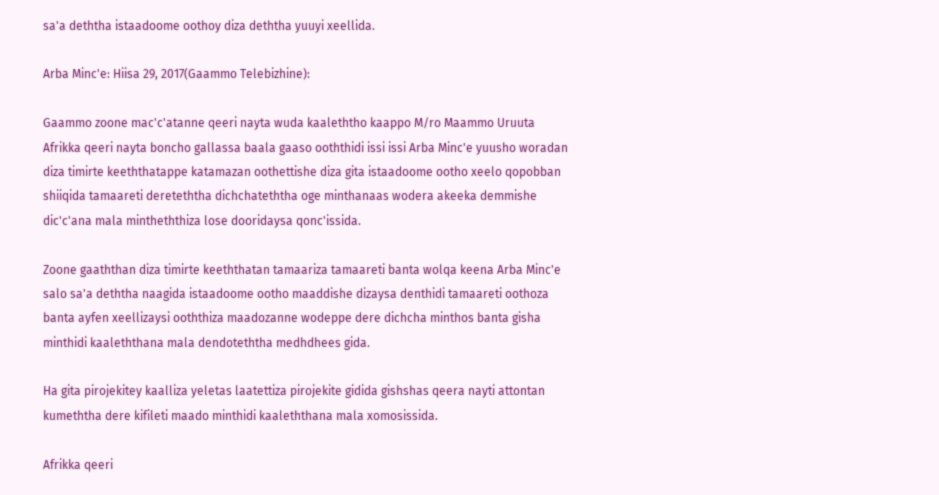sa'a deththa istaadoome oothoy diza deththa yuuyi xeellida.

Arba Minc'e: Hiisa 29, 2017(Gaammo Telebizhine):

Gaammo zoone mac'c'atanne qeeri nayta wuda kaaleththo kaappo M/ro Maammo Uruuta Afrikka qeeri nayta boncho gallassa baala gaaso ooththidi issi issi Arba Minc'e yuusho woradan diza timirte keeththatappe katamazan oothettishe diza gita istaadoome ootho xeelo qopobban shiiqida tamaareti dereteththa dichchateththa oge minthanaas wodera akeeka demmishe dic'c'ana mala mintheththiza lose dooridaysa qonc'issida.

Zoone gaaththan diza timirte keeththatan tamaariza tamaareti banta wolqa keena Arba Minc'e salo sa'a deththa naagida istaadoome ootho maaddishe dizaysa denthidi tamaareti oothoza banta ayfen xeellizaysi ooththiza maadozanne wodeppe dere dichcha minthos banta gisha minthidi kaaleththana mala dendoteththa medhdhees gida.

Ha gita pirojekitey kaalliza yeletas laatettiza pirojekite gidida gishshas qeera nayti attontan kumeththa dere kifileti maado minthidi kaaleththana mala xomosissida.

Afrikka qeeri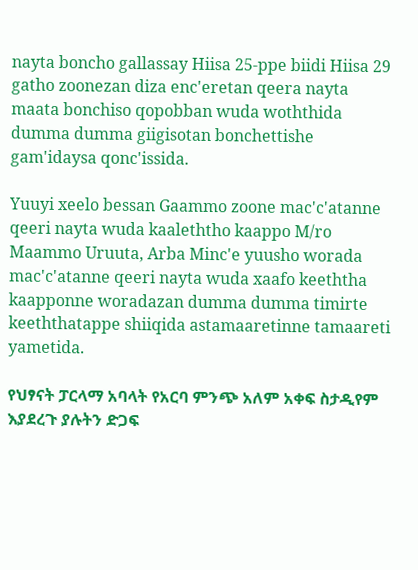nayta boncho gallassay Hiisa 25-ppe biidi Hiisa 29 gatho zoonezan diza enc'eretan qeera nayta maata bonchiso qopobban wuda woththida dumma dumma giigisotan bonchettishe gam'idaysa qonc'issida.

Yuuyi xeelo bessan Gaammo zoone mac'c'atanne qeeri nayta wuda kaaleththo kaappo M/ro Maammo Uruuta, Arba Minc'e yuusho worada mac'c'atanne qeeri nayta wuda xaafo keeththa kaapponne woradazan dumma dumma timirte keeththatappe shiiqida astamaaretinne tamaareti yametida.

የህፃናት ፓርላማ አባላት የአርባ ምንጭ አለም አቀፍ ስታዲየም እያደረጉ ያሉትን ድጋፍ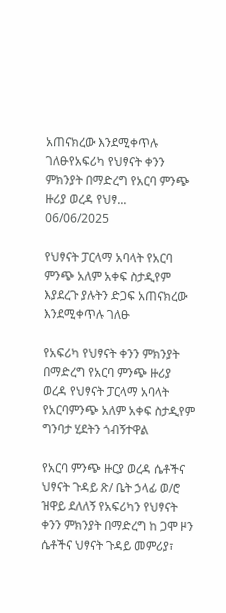አጠናክረው እንደሚቀጥሉ ገለፁየአፍሪካ የህፃናት ቀንን ምክንያት በማድረግ የአርባ ምንጭ ዙሪያ ወረዳ የህፃ...
06/06/2025

የህፃናት ፓርላማ አባላት የአርባ ምንጭ አለም አቀፍ ስታዲየም እያደረጉ ያሉትን ድጋፍ አጠናክረው እንደሚቀጥሉ ገለፁ

የአፍሪካ የህፃናት ቀንን ምክንያት በማድረግ የአርባ ምንጭ ዙሪያ ወረዳ የህፃናት ፓርላማ አባላት የአርባምንጭ አለም አቀፍ ስታዲየም ግንባታ ሂደትን ጎብኝተዋል

የአርባ ምንጭ ዙርያ ወረዳ ሴቶችና ህፃናት ጉዳይ ጽ/ ቤት ኃላፊ ወ/ሮ ዝዋይ ደለለኝ የአፍሪካን የህፃናት ቀንን ምክንያት በማድረግ ከ ጋሞ ዞን ሴቶችና ህፃናት ጉዳይ መምሪያ፣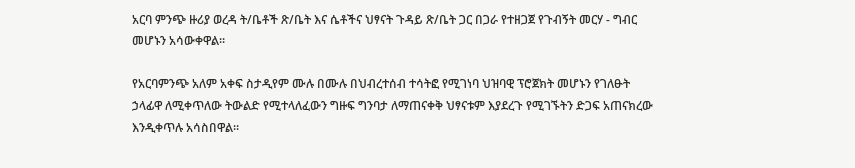አርባ ምንጭ ዙሪያ ወረዳ ት/ቤቶች ጽ/ቤት እና ሴቶችና ህፃናት ጉዳይ ጽ/ቤት ጋር በጋራ የተዘጋጀ የጉብኝት መርሃ - ግብር መሆኑን አሳውቀዋል።

የአርባምንጭ አለም አቀፍ ስታዲየም ሙሉ በሙሉ በህብረተሰብ ተሳትፎ የሚገነባ ህዝባዊ ፕሮጀክት መሆኑን የገለፁት ኃላፊዋ ለሚቀጥለው ትውልድ የሚተላለፈውን ግዙፍ ግንባታ ለማጠናቀቅ ህፃናቱም እያደረጉ የሚገኙትን ድጋፍ አጠናክረው እንዲቀጥሉ አሳስበዋል።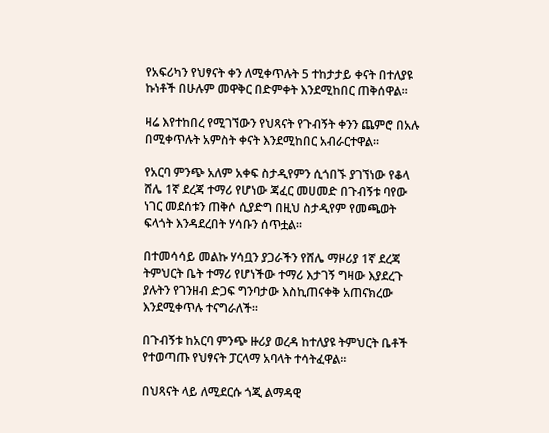የአፍሪካን የህፃናት ቀን ለሚቀጥሉት 5 ተከታታይ ቀናት በተለያዩ ኩነቶች በሁሉም መዋቅር በድምቀት እንደሚከበር ጠቅሰዋል።

ዛሬ እየተከበረ የሚገኘውን የህጻናት የጉብኝት ቀንን ጨምሮ በአሉ በሚቀጥሉት አምስት ቀናት እንደሚከበር አብራርተዋል።

የአርባ ምንጭ አለም አቀፍ ስታዲየምን ሲጎበኙ ያገኘነው የቆላ ሸሌ 1ኛ ደረጃ ተማሪ የሆነው ጃፈር መሀመድ በጉብኝቱ ባየው ነገር መደሰቱን ጠቅሶ ሲያድግ በዚህ ስታዲየም የመጫወት ፍላጎት እንዳደረበት ሃሳቡን ሰጥቷል።

በተመሳሳይ መልኩ ሃሳቧን ያጋራችን የሸሌ ማዞሪያ 1ኛ ደረጃ ትምህርት ቤት ተማሪ የሆነችው ተማሪ እታገኝ ግዛው እያደረጉ ያሉትን የገንዘብ ድጋፍ ግንባታው እስኪጠናቀቅ አጠናክረው እንደሚቀጥሉ ተናግራለች።

በጉብኝቱ ከአርባ ምንጭ ዙሪያ ወረዳ ከተለያዩ ትምህርት ቤቶች የተወጣጡ የህፃናት ፓርላማ አባላት ተሳትፈዋል።

በህጻናት ላይ ለሚደርሱ ጎጂ ልማዳዊ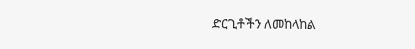ድርጊቶችን ለመከላከል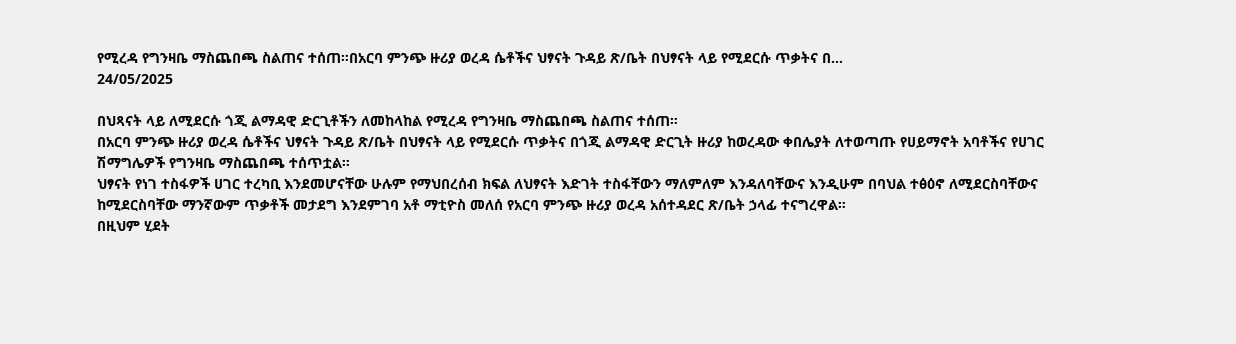የሚረዳ የግንዛቤ ማስጨበጫ ስልጠና ተሰጠ።በአርባ ምንጭ ዙሪያ ወረዳ ሴቶችና ህፃናት ጉዳይ ጽ/ቤት በህፃናት ላይ የሚደርሱ ጥቃትና በ...
24/05/2025

በህጻናት ላይ ለሚደርሱ ጎጂ ልማዳዊ ድርጊቶችን ለመከላከል የሚረዳ የግንዛቤ ማስጨበጫ ስልጠና ተሰጠ።
በአርባ ምንጭ ዙሪያ ወረዳ ሴቶችና ህፃናት ጉዳይ ጽ/ቤት በህፃናት ላይ የሚደርሱ ጥቃትና በጎጂ ልማዳዊ ድርጊት ዙሪያ ከወረዳው ቀበሌያት ለተወጣጡ የሀይማኖት አባቶችና የሀገር ሽማግሌዎች የግንዛቤ ማስጨበጫ ተሰጥቷል።
ህፃናት የነገ ተስፋዎች ሀገር ተረካቢ እንደመሆናቸው ሁሉም የማህበረሰብ ክፍል ለህፃናት እድገት ተስፋቸውን ማለምለም እንዳለባቸውና እንዲሁም በባህል ተፅዕኖ ለሚደርስባቸውና ከሚደርስባቸው ማንኛውም ጥቃቶች መታደግ እንደምገባ አቶ ማቲዮስ መለሰ የአርባ ምንጭ ዙሪያ ወረዳ አሰተዳደር ጽ/ቤት ኃላፊ ተናግረዋል።
በዚህም ሂደት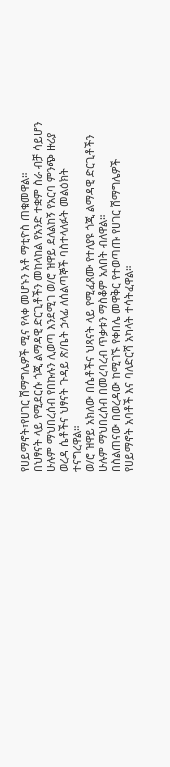የሀይማኖት፣የሀገር ሽማግሌዎች ሚና የላቀ መሆኑን አቶ ማቲዮስ ጠቁመዋል።
በህፃናት ላይ የሚደርሱ ጎጂ ልማዳዊ ድርጊቶችን መከላከል የአንድ ተቋም ስራ ብቻ ሳይሆን ሁሉም ማህበረሰብ የበኩሉን ሊወጣ እንደሚገ ወ/ሮ ዝዋይ ደለልከኝ የአርባ ምንጭ ዙሪያ ወረዳ ሴቶችና ህፃናት ጉዳይ ጽ/ቤት ኃላፊ ለሰልጣኞች ባስተላለፉት መልዕክት ተናግረዋል።
ወ/ሮ ዝዋይ አክለው በሴቶችና ህጻናት ላይ የሚፈጸሙ የተለያዩ ጎጂ ልማዳዊ ድርጊቶችን ሁሉም ማህበረሰብ በመረባረብ ጥቃቱን ማስቆም አለበት ብለዋል።
በስልጠናው በወረዳው ከሚገኙ የቀበሌ መዋቅር የተወጣጡ የሀገር ሽማግሌዎች የሀይማኖት አባቶች እና ባለድርሻ አካላት ተሳትፈዋል።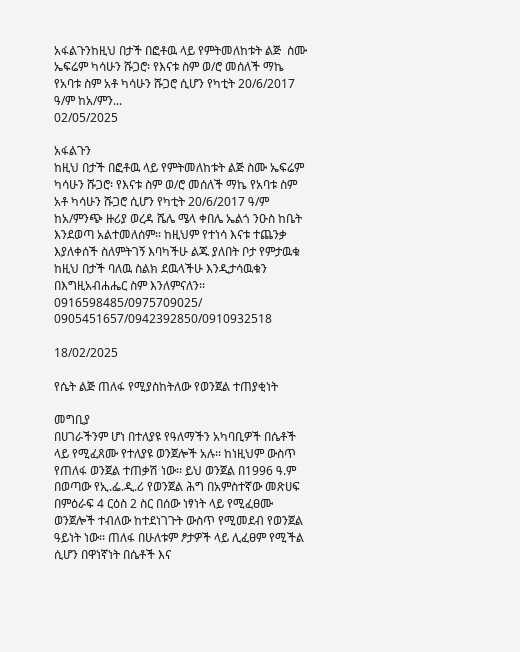አፋልጉንከዚህ በታች በፎቶዉ ላይ የምትመለከቱት ልጅ  ስሙ ኤፍሬም ካሳሁን ሹጋሮ፡ የእናቱ ስም ወ/ሮ መሰለች ማኬ የአባቱ ስም አቶ ካሳሁን ሹጋሮ ሲሆን የካቲት 20/6/2017 ዓ/ም ከአ/ምን...
02/05/2025

አፋልጉን
ከዚህ በታች በፎቶዉ ላይ የምትመለከቱት ልጅ ስሙ ኤፍሬም ካሳሁን ሹጋሮ፡ የእናቱ ስም ወ/ሮ መሰለች ማኬ የአባቱ ስም አቶ ካሳሁን ሹጋሮ ሲሆን የካቲት 20/6/2017 ዓ/ም ከአ/ምንጭ ዙሪያ ወረዳ ሼሌ ሜላ ቀበሌ ኤልጎ ንዑስ ከቤት እንደወጣ አልተመለሰም፡፡ ከዚህም የተነሳ እናቱ ተጨንቃ እያለቀሰች ስለምትገኝ እባካችሁ ልጁ ያለበት ቦታ የምታዉቁ ከዚህ በታች ባለዉ ስልክ ደዉላችሁ እንዲታሳዉቁን በእግዚአብሐሔር ስም እንለምናለን፡፡ 0916598485/0975709025/
0905451657/0942392850/0910932518

18/02/2025

የሴት ልጅ ጠለፋ የሚያስከትለው የወንጀል ተጠያቂነት

መግቢያ
በሀገራችንም ሆነ በተለያዩ የዓለማችን አካባቢዎች በሴቶች ላይ የሚፈጸሙ የተለያዩ ወንጀሎች አሉ፡፡ ከነዚህም ውስጥ የጠለፋ ወንጀል ተጠቃሽ ነው፡፡ ይህ ወንጀል በ1996 ዓ.ም በወጣው የኢ.ፌ.ዲ.ሪ የወንጀል ሕግ በአምስተኛው መጽሀፍ በምዕራፍ 4 ርዕስ 2 ስር በሰው ነፃነት ላይ የሚፈፀሙ ወንጀሎች ተብለው ከተደነገጉት ውስጥ የሚመደብ የወንጀል ዓይነት ነው፡፡ ጠለፋ በሁለቱም ፆታዎች ላይ ሊፈፀም የሚችል ሲሆን በዋነኛነት በሴቶች እና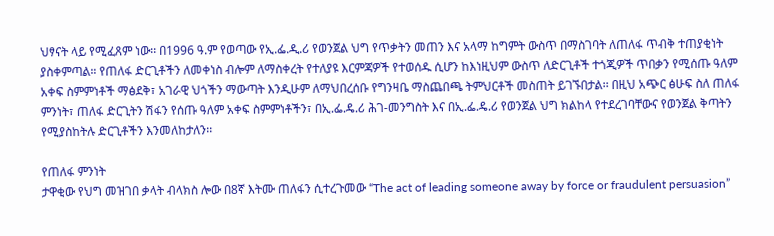ህፃናት ላይ የሚፈጸም ነው፡፡ በ1996 ዓ.ም የወጣው የኢ.ፌ.ዲ.ሪ የወንጀል ህግ የጥቃትን መጠን እና አላማ ከግምት ውስጥ በማስገባት ለጠለፋ ጥብቅ ተጠያቂነት ያስቀምጣል። የጠለፋ ድርጊቶችን ለመቀነስ ብሎም ለማስቀረት የተለያዩ እርምጃዎች የተወሰዱ ሲሆን ከእነዚህም ውስጥ ለድርጊቶች ተጎጂዎች ጥበቃን የሚሰጡ ዓለም አቀፍ ስምምነቶች ማፅደቅ፣ አገራዊ ህጎችን ማውጣት እንዲሁም ለማህበረሰቡ የግንዛቤ ማስጨበጫ ትምህርቶች መስጠት ይገኙበታል፡፡ በዚህ አጭር ፅሁፍ ስለ ጠለፋ ምንነት፣ ጠለፋ ድርጊትን ሽፋን የሰጡ ዓለም አቀፍ ስምምነቶችን፣ በኢ.ፌ.ዴ.ሪ ሕገ-መንግስት እና በኢ.ፌ.ዴ.ሪ የወንጀል ህግ ክልከላ የተደረገባቸውና የወንጀል ቅጣትን የሚያስከትሉ ድርጊቶችን እንመለከታለን፡፡

የጠለፋ ምንነት
ታዋቂው የህግ መዝገበ ቃላት ብላክስ ሎው በ8ኛ እትሙ ጠለፋን ሲተረጉመው “The act of leading someone away by force or fraudulent persuasion”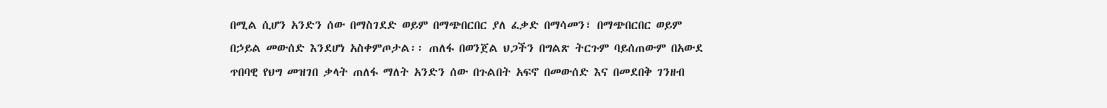በሚል ሲሆን አንድን ሰው በማስገደድ ወይም በማጭበርበር ያለ ፈቃድ በማሳመን፣ በማጭበርበር ወይም በኃይል መውሰድ እንደሆነ አስቀምጦታል፡፡ ጠለፋ በወንጀል ህጋችን በግልጽ ትርጉም ባይሰጠውም በአውደ ጥበባዊ የህግ መዝገበ ቃላት ጠለፋ ማለት አንድን ሰው በጉልበት አፍኖ በመውሰድ እና በመደበቅ ገንዘብ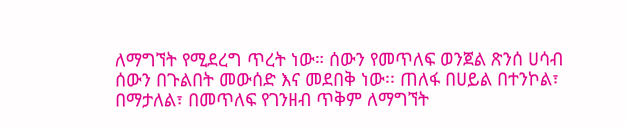ለማግኘት የሚደረግ ጥረት ነው። ሰውን የመጥለፍ ወንጀል ጽንሰ ሀሳብ ሰውን በጉልበት መውሰድ እና መደበቅ ነው፡፡ ጠለፋ በሀይል በተንኮል፣ በማታለል፣ በመጥለፍ የገንዘብ ጥቅም ለማግኘት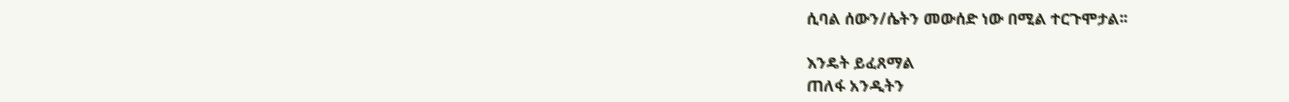ሲባል ሰውን/ሴትን መውሰድ ነው በሚል ተርጉሞታል፡፡

እንዴት ይፈጸማል
ጠለፋ አንዲትን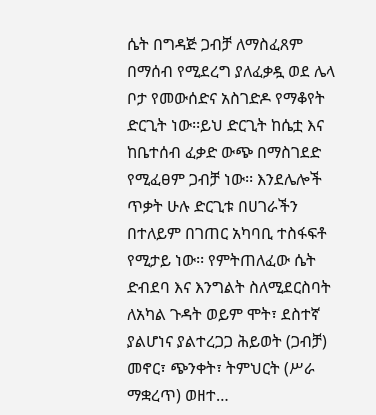ሴት በግዳጅ ጋብቻ ለማስፈጸም በማሰብ የሚደረግ ያለፈቃዷ ወደ ሌላ ቦታ የመውሰድና አስገድዶ የማቆየት ድርጊት ነው፡፡ይህ ድርጊት ከሴቷ እና ከቤተሰብ ፈቃድ ውጭ በማስገደድ የሚፈፀም ጋብቻ ነው፡፡ እንደሌሎች ጥቃት ሁሉ ድርጊቱ በሀገራችን በተለይም በገጠር አካባቢ ተስፋፍቶ የሚታይ ነው፡፡ የምትጠለፈው ሴት ድብደባ እና እንግልት ስለሚደርስባት ለአካል ጉዳት ወይም ሞት፣ ደስተኛ ያልሆነና ያልተረጋጋ ሕይወት (ጋብቻ) መኖር፣ ጭንቀት፣ ትምህርት (ሥራ ማቋረጥ) ወዘተ…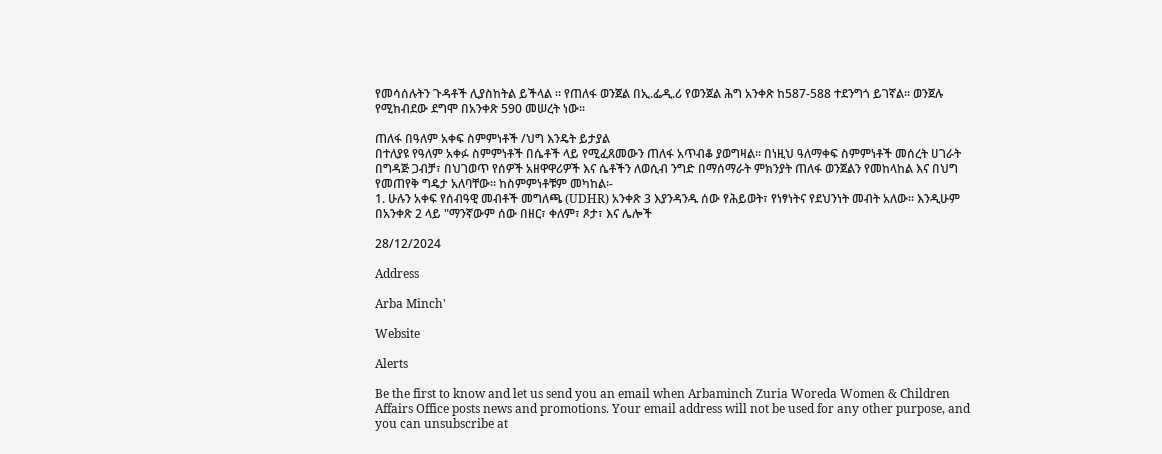የመሳሰሉትን ጉዳቶች ሊያስከትል ይችላል ፡፡ የጠለፋ ወንጀል በኢ.ፌዲ.ሪ የወንጀል ሕግ አንቀጽ ከ587-588 ተደንግጎ ይገኛል፡፡ ወንጀሉ የሚከብደው ደግሞ በአንቀጽ 590 መሠረት ነው፡፡

ጠለፋ በዓለም አቀፍ ስምምነቶች /ህግ እንዴት ይታያል
በተለያዩ የዓለም አቀፉ ስምምነቶች በሴቶች ላይ የሚፈጸመውን ጠለፋ አጥብቆ ያወግዛል። በነዚህ ዓለማቀፍ ስምምነቶች መሰረት ሀገራት በግዳጅ ጋብቻ፣ በህገወጥ የሰዎች አዘዋዋሪዎች እና ሴቶችን ለወሲብ ንግድ በማሰማራት ምክንያት ጠለፋ ወንጀልን የመከላከል እና በህግ የመጠየቅ ግዴታ አለባቸው። ከስምምነቶቹም መካከል፡-
1. ሁሉን አቀፍ የሰብዓዊ መብቶች መግለጫ (UDHR) አንቀጽ 3 እያንዳንዱ ሰው የሕይወት፣ የነፃነትና የደህንነት መብት አለው፡፡ እንዲሁም በአንቀጽ 2 ላይ "ማንኛውም ሰው በዘር፣ ቀለም፣ ጾታ፣ እና ሌሎች

28/12/2024

Address

Arba Minch'

Website

Alerts

Be the first to know and let us send you an email when Arbaminch Zuria Woreda Women & Children Affairs Office posts news and promotions. Your email address will not be used for any other purpose, and you can unsubscribe at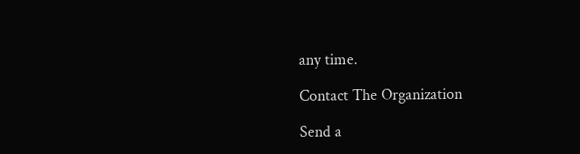any time.

Contact The Organization

Send a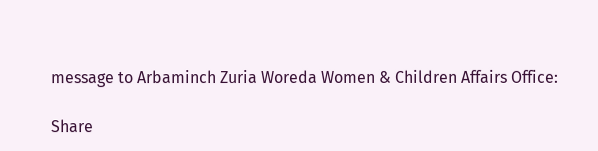message to Arbaminch Zuria Woreda Women & Children Affairs Office:

Share